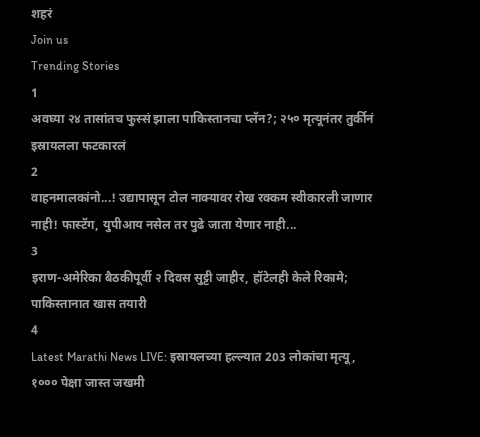शहरं
Join us
Trending Stories
1
अवघ्या २४ तासांतच फुस्सं झाला पाकिस्तानचा प्लॅन?; २५० मृत्यूनंतर तुर्कीनं इस्रायलला फटकारलं
2
वाहनमालकांनो...! उद्यापासून टोल नाक्यावर रोख रक्कम स्वीकारली जाणार नाही! फास्टॅग, युपीआय नसेल तर पुढे जाता येणार नाही...
3
इराण-अमेरिका बैठकीपूर्वी २ दिवस सुट्टी जाहीर, हॉटेलही केले रिकामे; पाकिस्तानात खास तयारी
4
Latest Marathi News LIVE: इस्रायलच्या हल्ल्यात 203 लोकांचा मृत्यू, १००० पेक्षा जास्त जखमी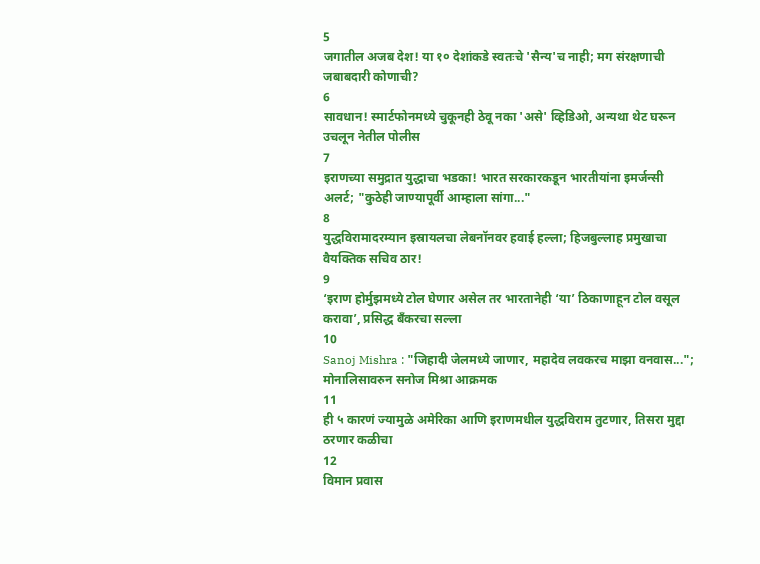5
जगातील अजब देश! या १० देशांकडे स्वतःचे 'सैन्य'च नाही; मग संरक्षणाची जबाबदारी कोणाची?
6
सावधान! स्मार्टफोनमध्ये चुकूनही ठेवू नका 'असे' व्हिडिओ, अन्यथा थेट घरून उचलून नेतील पोलीस
7
इराणच्या समुद्रात युद्धाचा भडका! भारत सरकारकडून भारतीयांना इमर्जन्सी अलर्ट; "कुठेही जाण्यापूर्वी आम्हाला सांगा..."
8
युद्धविरामादरम्यान इस्रायलचा लेबनॉनवर हवाई हल्ला; हिजबुल्लाह प्रमुखाचा वैयक्तिक सचिव ठार!
9
‘इराण होर्मुझमध्ये टोल घेणार असेल तर भारतानेही ‘या’ ठिकाणाहून टोल वसूल करावा’, प्रसिद्ध बँकरचा सल्ला
10
Sanoj Mishra : "जिहादी जेलमध्ये जाणार, महादेव लवकरच माझा वनवास..."; मोनालिसावरुन सनोज मिश्रा आक्रमक
11
ही ५ कारणं ज्यामुळे अमेरिका आणि इराणमधील युद्धविराम तुटणार, तिसरा मुद्दा ठरणार कळीचा
12
विमान प्रवास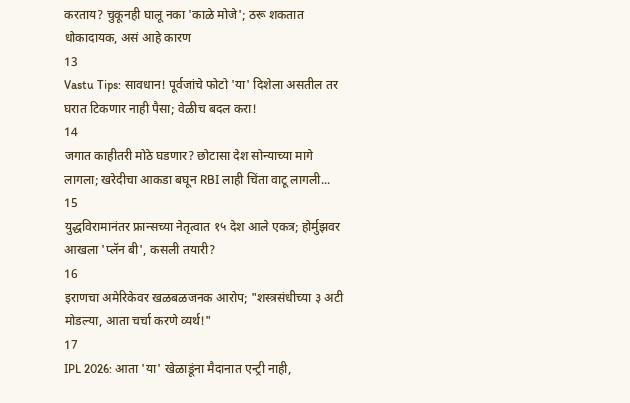करताय? चुकूनही घालू नका 'काळे मोजे'; ठरू शकतात धोकादायक, असं आहे कारण
13
Vastu Tips: सावधान! पूर्वजांचे फोटो 'या' दिशेला असतील तर घरात टिकणार नाही पैसा; वेळीच बदल करा!
14
जगात काहीतरी मोठे घडणार? छोटासा देश सोन्याच्या मागे लागला; खरेदीचा आकडा बघून RBI लाही चिंता वाटू लागली...
15
युद्धविरामानंतर फ्रान्सच्या नेतृत्वात १५ देश आले एकत्र; होर्मुझवर आखला 'प्लॅन बी', कसली तयारी?
16
इराणचा अमेरिकेवर खळबळजनक आरोप; "शस्त्रसंधीच्या ३ अटी मोडल्या, आता चर्चा करणे व्यर्थ!"
17
IPL 2026: आता 'या' खेळाडूंना मैदानात एन्ट्री नाही,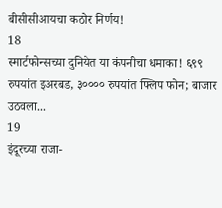बीसीसीआयचा कठोर निर्णय!
18
स्मार्टफोन्सच्या दुनियेत या कंपनीचा धमाका! ६९९ रुपयांत इअरबड, ३०००० रुपयांत फ्लिप फोन; बाजार उठवला...
19
इंदूरच्या राजा-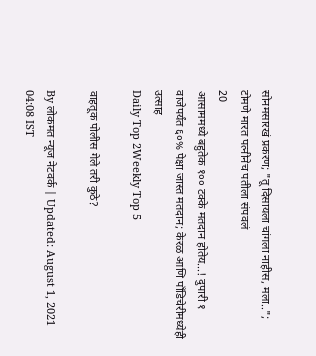सोनमसारखं प्रकरण; "तू दिसायला चांगला नाहीस, मला..";  टोमणे मारत पत्नीनेच पतीला संपवलं
20
आसाममध्ये बहुतेक १०० टक्के मतदान होतेय...! दुपारी १ वाजेपर्यंत ६०% पेक्षा जास्त मतदान; केरळ आणि पाँडिचेरीमध्येही उत्साह
Daily Top 2Weekly Top 5

वाहतूक पोलीस गेले तरी कुठे?

By लोकमत न्यूज नेटवर्क | Updated: August 1, 2021 04:08 IST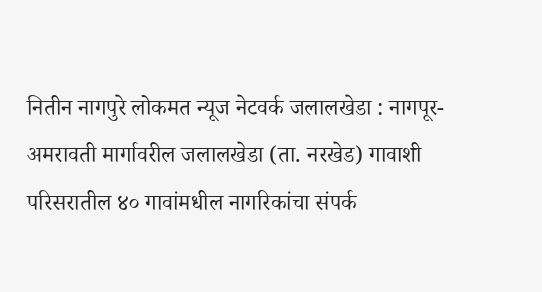नितीन नागपुरे लोकमत न्यूज नेटवर्क जलालखेडा : नागपूर-अमरावती मार्गावरील जलालखेडा (ता. नरखेड) गावाशी परिसरातील ४० गावांमधील नागरिकांचा संपर्क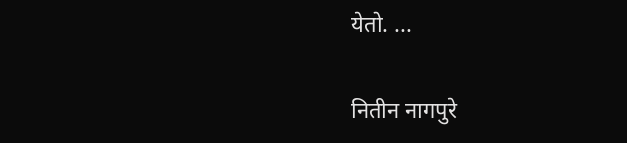येतो. ...

नितीन नागपुरे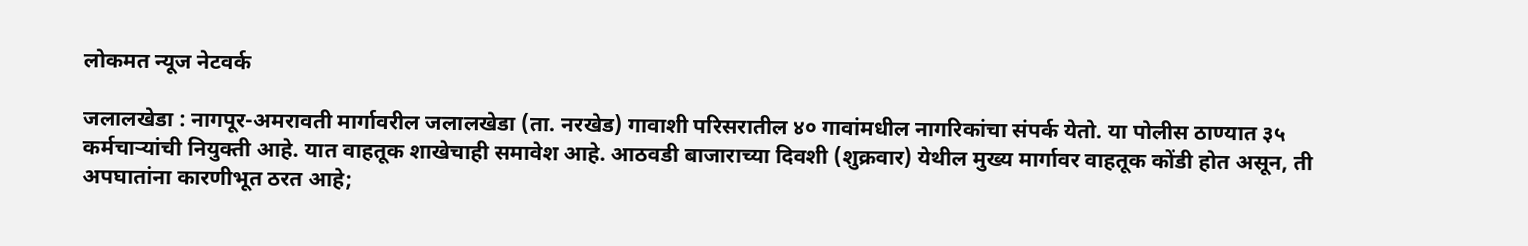लोकमत न्यूज नेटवर्क

जलालखेडा : नागपूर-अमरावती मार्गावरील जलालखेडा (ता. नरखेड) गावाशी परिसरातील ४० गावांमधील नागरिकांचा संपर्क येतो. या पोलीस ठाण्यात ३५ कर्मचाऱ्यांची नियुक्ती आहे. यात वाहतूक शाखेचाही समावेश आहे. आठवडी बाजाराच्या दिवशी (शुक्रवार) येथील मुख्य मार्गावर वाहतूक कोंडी होत असून, ती अपघातांना कारणीभूत ठरत आहे;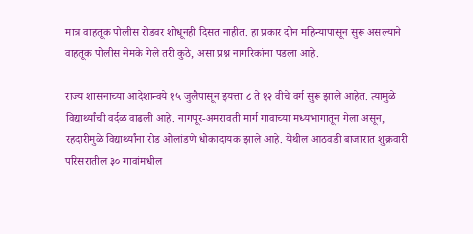मात्र वाहतूक पोलीस रोडवर शोधूनही दिसत नाहीत. हा प्रकार दोन महिन्यापासून सुरू असल्याने वाहतूक पोलीस नेमके गेले तरी कुठे, असा प्रश्न नागरिकांना पडला आहे.

राज्य शासनाच्या आदेशान्वये १५ जुलैपासून इयत्ता ८ ते १२ वीचे वर्ग सुरू झाले आहेत. त्यामुळे विद्यार्थ्यांची वर्दळ वाढली आहे. नागपूर-अमरावती मार्ग गावाच्या मध्यभागातून गेला असून, रहदारीमुळे विद्यार्थ्यांना रोड ओलांडणे धोकादायक झाले आहे. येथील आठवडी बाजारात शुक्रवारी परिसरातील ३० गावांमधील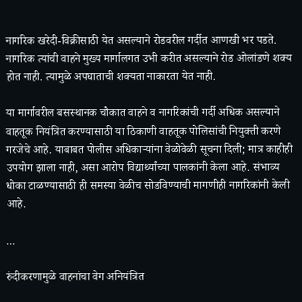नागरिक खरेदी-विक्रीसाठी येत असल्याने रोडवरील गर्दीत आणखी भर पडते. नागरिक त्यांची वाहने मुख्य मार्गालगत उभी करीत असल्याने रोड ओलांडणे शक्य होत नाही. त्यामुळे अपघाताची शक्यता नाकारता येत नाही.

या मार्गावरील बसस्थानक चौकात वाहने व नागरिकांची गर्दी अधिक असल्याने वाहतूक नियंत्रित करण्यासाठी या ठिकाणी वाहतूक पोलिसांची नियुक्ती करणे गरजेचे आहे. याबाबत पोलीस अधिकाऱ्यांना वेळोवेळी सूचना दिली; मात्र काहीही उपयोग झाला नाही, असा आरोप विद्यार्थ्यांच्या पालकांनी केला आहे. संभाव्य धोका टाळण्यासाठी ही समस्या वेळीच सोडविण्याची मागणीही नागरिकांनी केली आहे.

...

रुंदीकरणामुळे वाहनांचा वेग अनियंत्रित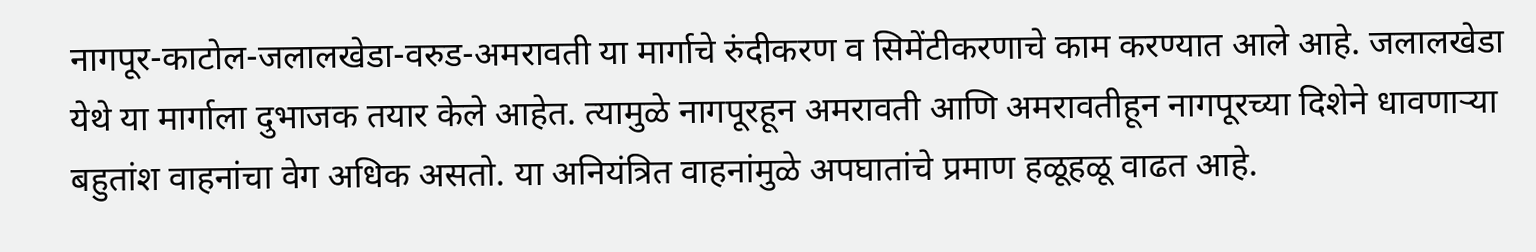नागपूर-काटोल-जलालखेडा-वरुड-अमरावती या मार्गाचे रुंदीकरण व सिमेंटीकरणाचे काम करण्यात आले आहे. जलालखेडा येथे या मार्गाला दुभाजक तयार केले आहेत. त्यामुळे नागपूरहून अमरावती आणि अमरावतीहून नागपूरच्या दिशेने धावणाऱ्या बहुतांश वाहनांचा वेग अधिक असतो. या अनियंत्रित वाहनांमुळे अपघातांचे प्रमाण हळूहळू वाढत आहे.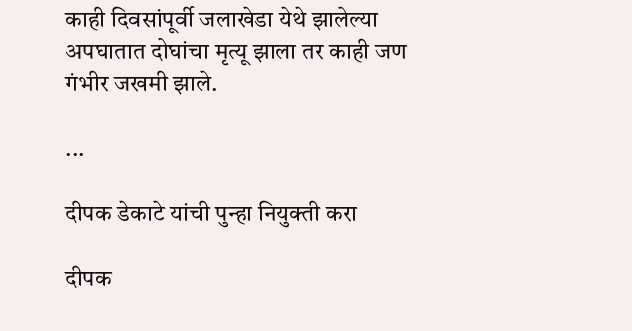काही दिवसांपूर्वी जलाखेडा येथे झालेल्या अपघातात दोघांचा मृत्यू झाला तर काही जण गंभीर जखमी झाले.

...

दीपक डेकाटे यांची पुन्हा नियुक्ती करा

दीपक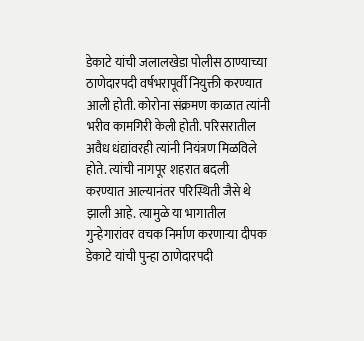डेकाटे यांची जलालखेडा पोलीस ठाण्याच्या ठाणेदारपदी वर्षभरापूर्वी नियुक्ती करण्यात आली होती. कोरोना संक्रमण काळात त्यांनी भरीव कामगिरी केली होती. परिसरातील अवैध धंद्यांवरही त्यांनी नियंत्रण मिळविले होते. त्यांची नागपूर शहरात बदली करण्यात आल्यानंतर परिस्थिती जैसे थे झाली आहे. त्यामुळे या भागातील गुन्हेगारांवर वचक निर्माण करणाऱ्या दीपक डेकाटे यांची पुन्हा ठाणेदारपदी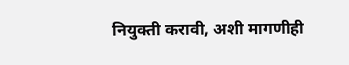नियुक्ती करावी, अशी मागणीही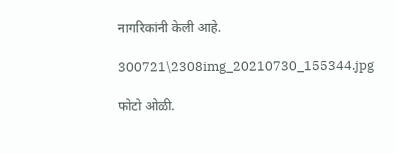नागरिकांनी केली आहे.

300721\2308img_20210730_155344.jpg

फोटो ओळी.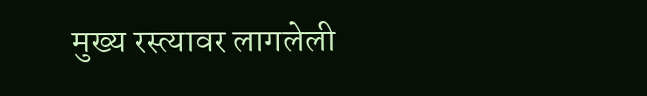मुख्य रस्त्यावर लागलेली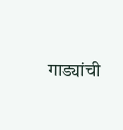गाड्यांची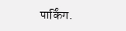पार्किंग.